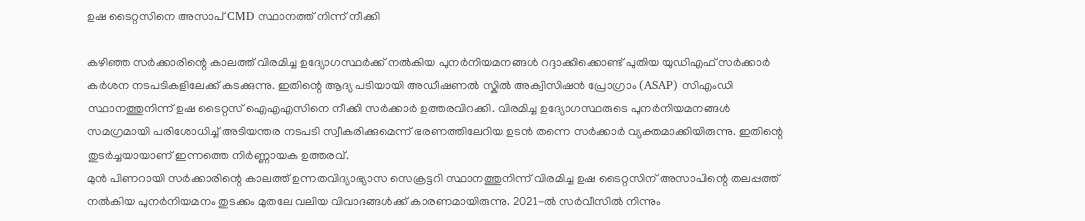ഉഷ ടൈറ്റസിനെ അസാപ് CMD സ്ഥാനത്ത് നിന്ന് നീക്കി

കഴിഞ്ഞ സർക്കാരിന്റെ കാലത്ത് വിരമിച്ച ഉദ്യോഗസ്ഥർക്ക് നൽകിയ പുനർനിയമനങ്ങൾ റദ്ദാക്കിക്കൊണ്ട് പുതിയ യുഡിഎഫ് സർക്കാർ കർശന നടപടികളിലേക്ക് കടക്കുന്നു. ഇതിന്റെ ആദ്യ പടിയായി അഡീഷണൽ സ്കിൽ അക്വിസിഷൻ പ്രോഗ്രാം (ASAP) സിഎംഡി സ്ഥാനത്തുനിന്ന് ഉഷ ടൈറ്റസ് ഐഎഎസിനെ നീക്കി സർക്കാർ ഉത്തരവിറക്കി. വിരമിച്ച ഉദ്യോഗസ്ഥരുടെ പുനർനിയമനങ്ങൾ സമഗ്രമായി പരിശോധിച്ച് അടിയന്തര നടപടി സ്വീകരിക്കുമെന്ന് ഭരണത്തിലേറിയ ഉടൻ തന്നെ സർക്കാർ വ്യക്തമാക്കിയിരുന്നു. ഇതിന്റെ തുടർച്ചയായാണ് ഇന്നത്തെ നിർണ്ണായക ഉത്തരവ്.
മുൻ പിണറായി സർക്കാരിന്റെ കാലത്ത് ഉന്നതവിദ്യാഭ്യാസ സെക്രട്ടറി സ്ഥാനത്തുനിന്ന് വിരമിച്ച ഉഷ ടൈറ്റസിന് അസാപിന്റെ തലപ്പത്ത് നൽകിയ പുനർനിയമനം തുടക്കം മുതലേ വലിയ വിവാദങ്ങൾക്ക് കാരണമായിരുന്നു. 2021-ൽ സർവീസിൽ നിന്നും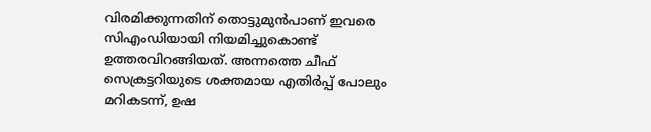വിരമിക്കുന്നതിന് തൊട്ടുമുൻപാണ് ഇവരെ സിഎംഡിയായി നിയമിച്ചുകൊണ്ട് ഉത്തരവിറങ്ങിയത്. അന്നത്തെ ചീഫ് സെക്രട്ടറിയുടെ ശക്തമായ എതിർപ്പ് പോലും മറികടന്ന്, ഉഷ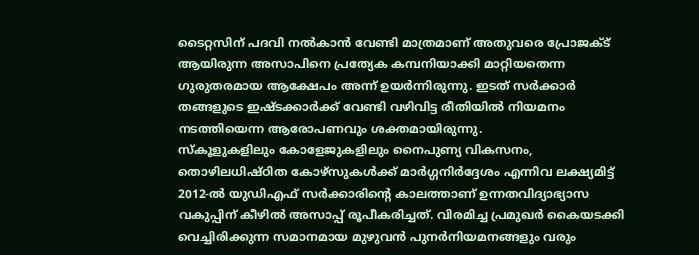ടൈറ്റസിന് പദവി നൽകാൻ വേണ്ടി മാത്രമാണ് അതുവരെ പ്രോജക്ട് ആയിരുന്ന അസാപിനെ പ്രത്യേക കമ്പനിയാക്കി മാറ്റിയതെന്ന ഗുരുതരമായ ആക്ഷേപം അന്ന് ഉയർന്നിരുന്നു. ഇടത് സർക്കാർ തങ്ങളുടെ ഇഷ്ടക്കാർക്ക് വേണ്ടി വഴിവിട്ട രീതിയിൽ നിയമനം നടത്തിയെന്ന ആരോപണവും ശക്തമായിരുന്നു.
സ്കൂളുകളിലും കോളേജുകളിലും നൈപുണ്യ വികസനം, തൊഴിലധിഷ്ഠിത കോഴ്സുകൾക്ക് മാർഗ്ഗനിർദ്ദേശം എന്നിവ ലക്ഷ്യമിട്ട് 2012-ൽ യുഡിഎഫ് സർക്കാരിന്റെ കാലത്താണ് ഉന്നതവിദ്യാഭ്യാസ വകുപ്പിന് കീഴിൽ അസാപ്പ് രൂപീകരിച്ചത്. വിരമിച്ച പ്രമുഖർ കൈയടക്കി വെച്ചിരിക്കുന്ന സമാനമായ മുഴുവൻ പുനർനിയമനങ്ങളും വരും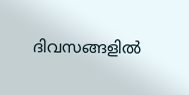ദിവസങ്ങളിൽ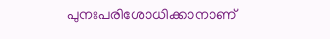പുനഃപരിശോധിക്കാനാണ്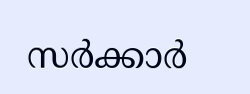സർക്കാർ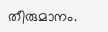തീരുമാനം.